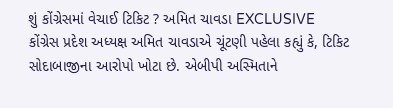શું કોંગ્રેસમાં વેચાઈ ટિકિટ ? અમિત ચાવડા EXCLUSIVE
કોંગ્રેસ પ્રદેશ અધ્યક્ષ અમિત ચાવડાએ ચૂંટણી પહેલા કહ્યું કે, ટિકિટ સોદાબાજીના આરોપો ખોટા છે. એબીપી અસ્મિતાને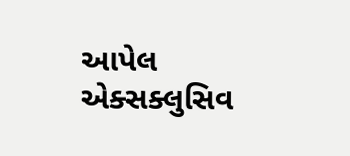આપેલ એક્સક્લુસિવ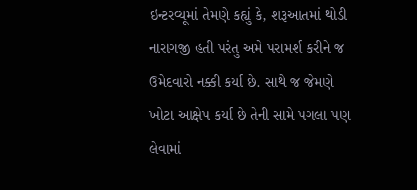ઇન્ટરવ્યૂમાં તેમણે કહ્યું કે, શરૂઆતમાં થોડી નારાગજી હતી પરંતુ અમે પરામર્શ કરીને જ ઉમેદવારો નક્કી કર્યા છે. સાથે જ જેમણે ખોટા આક્ષેપ કર્યા છે તેની સામે પગલા પણ લેવામાં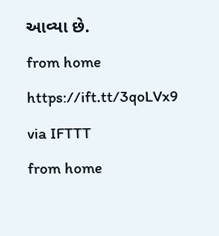આવ્યા છે.
from home https://ift.tt/3qoLVx9
via IFTTT
from home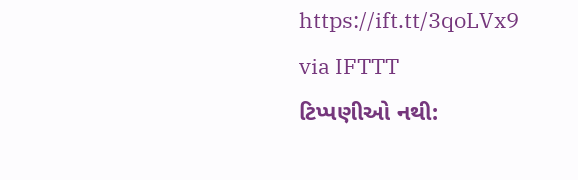https://ift.tt/3qoLVx9
via IFTTT
ટિપ્પણીઓ નથી: